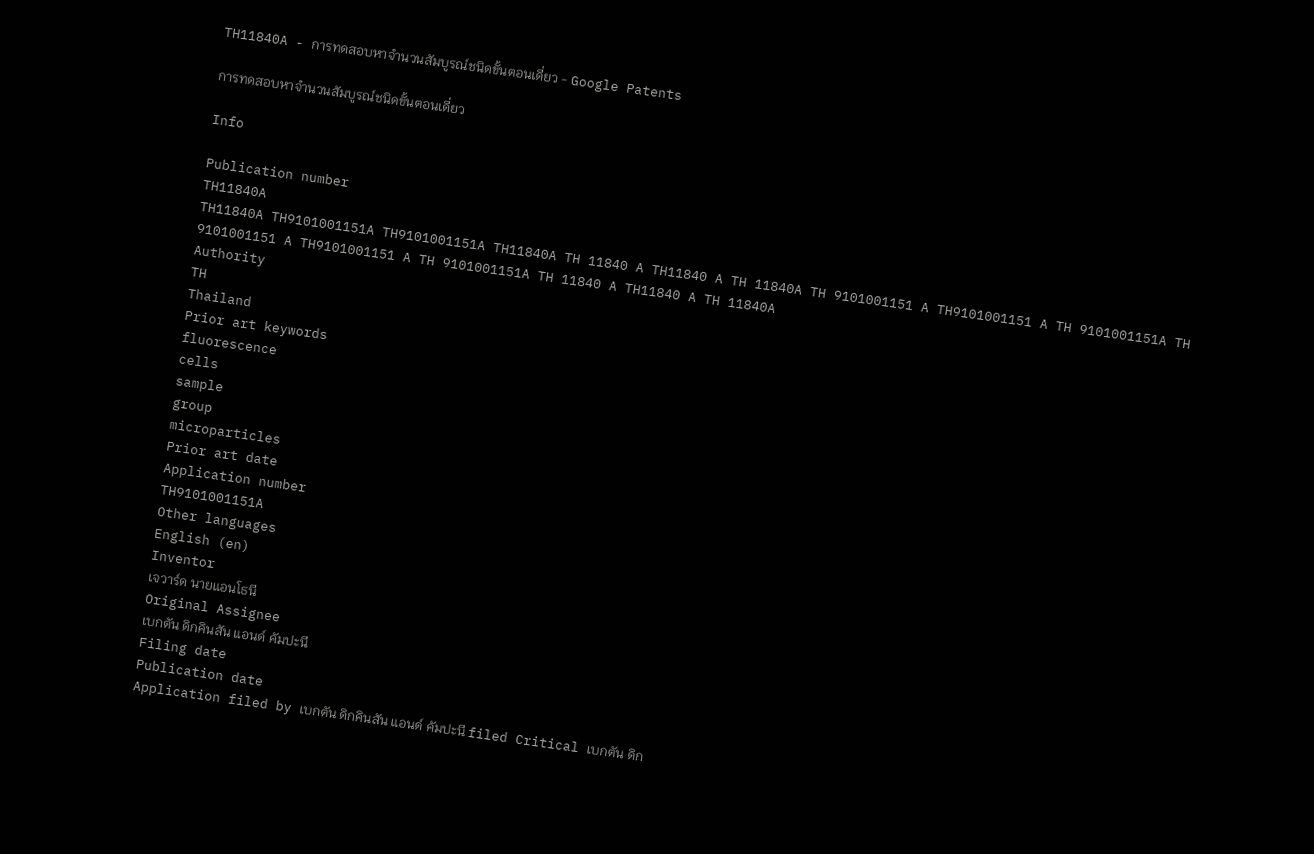TH11840A - การทดสอบหาจำนวนสัมบูรณ์ชนิดขั้นตอนเดี่ยว - Google Patents

การทดสอบหาจำนวนสัมบูรณ์ชนิดขั้นตอนเดี่ยว

Info

Publication number
TH11840A
TH11840A TH9101001151A TH9101001151A TH11840A TH 11840 A TH11840 A TH 11840A TH 9101001151 A TH9101001151 A TH 9101001151A TH 9101001151 A TH9101001151 A TH 9101001151A TH 11840 A TH11840 A TH 11840A
Authority
TH
Thailand
Prior art keywords
fluorescence
cells
sample
group
microparticles
Prior art date
Application number
TH9101001151A
Other languages
English (en)
Inventor
เจวาร์ด นายแอนโธนี
Original Assignee
เบกตัน ดิกคินสัน แอนด์ คัมปะนี
Filing date
Publication date
Application filed by เบกตัน ดิกคินสัน แอนด์ คัมปะนี filed Critical เบกตัน ดิก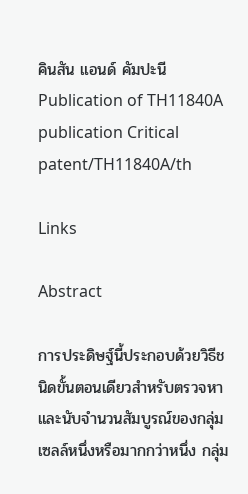คินสัน แอนด์ คัมปะนี
Publication of TH11840A publication Critical patent/TH11840A/th

Links

Abstract

การประดิษฐ์นี้ประกอบด้วยวิธีชนิดขั้นตอนเดียวสำหรับตรวจหาและนับจำนวนสัมบูรณ์ของกลุ่มเซลล์หนึ่งหรือมากกว่าหนึ่ง กลุ่ม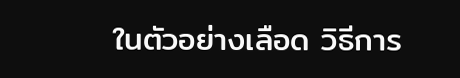ในตัวอย่างเลือด วิธีการ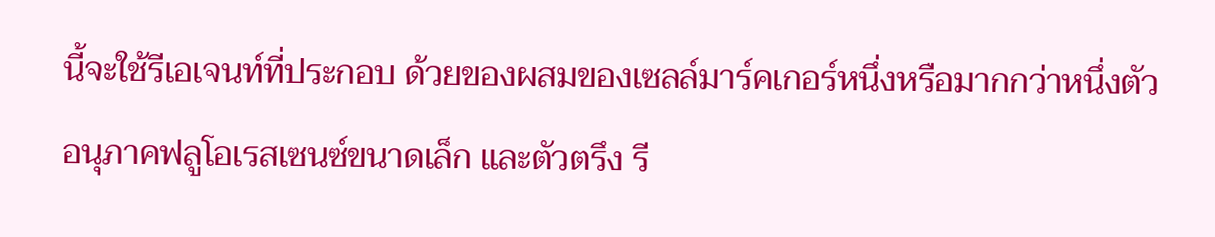นี้จะใช้รีเอเจนท์ที่ประกอบ ด้วยของผสมของเซลล์มาร์คเกอร์หนึ่งหรือมากกว่าหนึ่งตัว อนุภาคฟลูโอเรสเซนซ์ขนาดเล็ก และตัวตรึง รี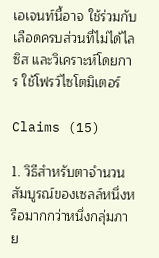เอเจนท์นี้อาจ ใช้ร่วมกับเลือดครบส่วนที่ไม่ได้ไลซิส และวิเคราะห์โดยการ ใช้โฟรว์ไซโตมิเตอร์

Claims (15)

1. วิธีสำหรับตาจำนวนสัมบูรณ์ของเซลล์หนึ่งหรือมากกว่าหนึ่งกลุ่มภาย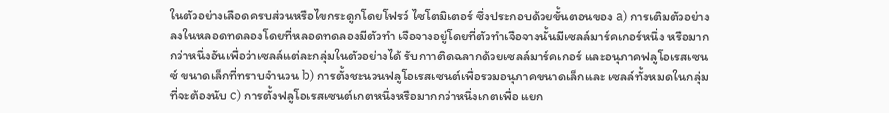ในตัวอย่างเลือดครบส่วนหรือไขกระดูกโดยโฟรว์ ไซโตมิเตอร์ ซึ่งประกอบด้วยขั้นตอนของ a) การเติมตัวอย่างลงในหลอดทดลองโดยที่หลอดทดลองมีตัวทำ เจือจางอยู่โดยที่ตัวทำเจือจางนั้นมีเซลล์มาร์คเกอร์หนึ่ง หรือมากกว่าหนึ่งอันเพื่อว่าเซลล์แต่ละกลุ่มในตัวอย่างได้ รับกาาติดฉลากด้วยเซลล์มาร์คเกอร์ และอนุภาคฟลูโอเรสเซนซ์ ขนาดเล็กที่ทราบจำนวน b) การตั้งชะนวนฟลูโอเรสเซนต์เพื่อรวมอนุภาคขนาดเล็กและ เซลล์ทั้งหมดในกลุ่มที่จะต้องนับ c) การตั้งฟลูโอเรสเซนต์เกตหนึ่งหรือมากกว่าหนึ่งเกตเพื่อ แยก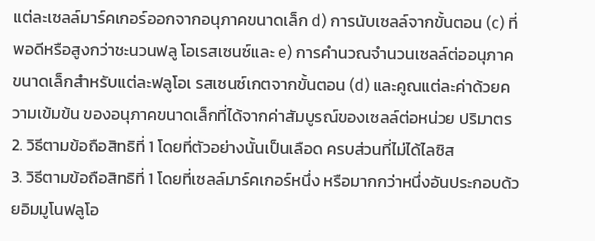แต่ละเซลล์มาร์คเกอร์ออกจากอนุภาคขนาดเล็ก d) การนับเซลล์จากขั้นตอน (c) ที่พอดีหรือสูงกว่าชะนวนฟลู โอเรสเซนซ์และ e) การคำนวณจำนวนเซลล์ต่ออนุภาคขนาดเล็กสำหรับแต่ละฟลูโอเ รสเซนซ์เกตจากขั้นตอน (d) และคูณแต่ละค่าด้วยความเข้มข้น ของอนุภาคขนาดเล็กที่ได้จากค่าสัมบูรณ์ของเซลล์ต่อหน่วย ปริมาตร
2. วิธีตามข้อถือสิทธิที่ 1 โดยที่ตัวอย่างนั้นเป็นเลือด ครบส่วนที่ไม่ได้ไลซิส
3. วิธีตามข้อถือสิทธิที่ 1 โดยที่เซลล์มาร์คเกอร์หนึ่ง หรือมากกว่าหนึ่งอันประกอบด้วยอิมมูโนฟลูโอ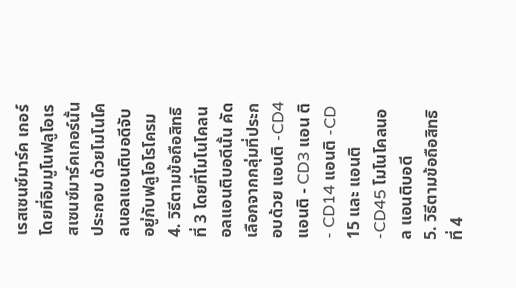เรสเซนซ์มาร์ค เกอร์ โดยที่อิมมูโนฟลูโอเรสเซนซ์มาร์คเกอร์นั้นประกอบ ด้วยโมโนโคลนอลแอนติบอดีจับอยู่กับฟลูโอโรโครม
4. วิธีตามข้อถือสิทธิที่ 3 โดยที่โมโนโคลนอลแอนติบอดีนั้น คัดเลือกจากกลุ่มที่ประกอบด้วย แอนติ -CD4 แอนติ - CD3 แอน ติ - CD14 แอนติ -CD 15 และ แอนติ -CD45 โมโนโคลนอล แอนติบอดี
5. วิธีตามข้อถือสิทธิที่ 4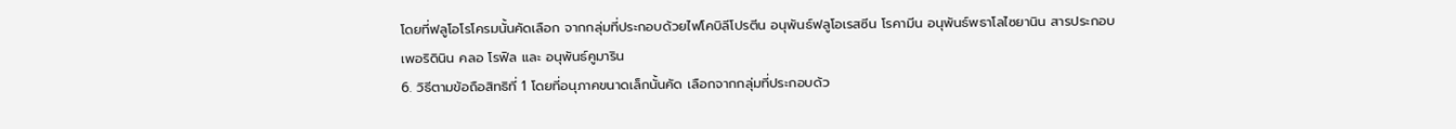โดยที่ฟลูโอโรโครมนั้นคัดเลือก จากกลุ่มที่ประกอบด้วยไฟโคบิลีโปรตีน อนุพันธ์ฟลูโอเรสซีน โรคามีน อนุพันธ์พธาโลไซยานิน สารประกอบเพอริดินิน คลอ โรฟิล และ อนุพันธ์คูมาริน
6. วิธีตามข้อถือสิทธิที่ 1 โดยที่อนุภาคขนาดเล็กนั้นคัด เลือกจากกลุ่มที่ประกอบด้ว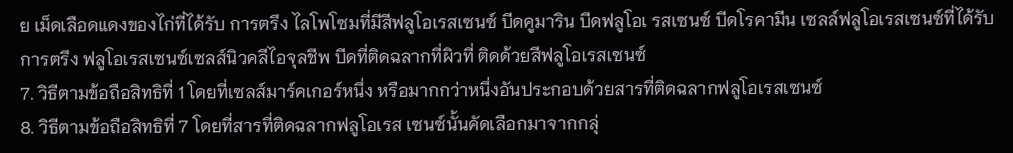ย เม็ดเลือดแดงของไก่ที่ได้รับ การตรึง ไลโพโซมที่มีสีฟลูโอเรสเซนซ์ บีดคูมาริน บีดฟลูโอเ รสเซนซ์ บีดโรคามีน เซลล์ฟลูโอเรสเซนซ์ที่ได้รับการตรึง ฟลูโอเรสเซนซ์เซลส์นิวคลีไอจุลชีพ บีดที่ติดฉลากที่ผิวที่ ติดด้วยสีฟลูโอเรสเซนซ์
7. วิธีตามข้อถือสิทธิที่ 1 โดยที่เซลส์มาร์คเกอร์หนึ่ง หรือมากกว่าหนึ่งอันประกอบด้วยสารที่ติดฉลากฟลูโอเรสเซนซ์
8. วิธีตามข้อถือสิทธิที่ 7 โดยที่สารที่ติดฉลากฟลูโอเรส เซนซ์นั้นคัดเลือกมาจากกลุ่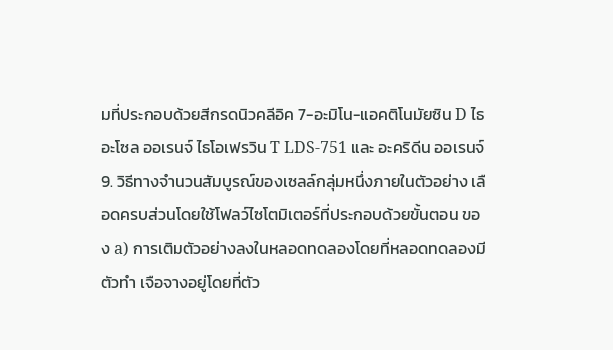มที่ประกอบด้วยสีกรดนิวคลีอิค 7-อะมิโน-แอคติโนมัยซิน D ไธอะโซล ออเรนจ์ ไธโอเฟรวิน T LDS-751 และ อะคริดีน ออเรนจ์
9. วิธีทางจำนวนสัมบูรณ์ของเซลล์กลุ่มหนึ่งภายในตัวอย่าง เลือดครบส่วนโดยใช้โฟลว์ไซโตมิเตอร์ที่ประกอบด้วยขั้นตอน ของ a) การเติมตัวอย่างลงในหลอดทดลองโดยที่หลอดทดลองมีตัวทำ เจือจางอยู่โดยที่ตัว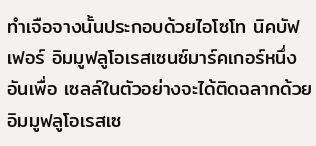ทำเจือจางนั้นประกอบด้วยไอโซโท นิคบัฟเฟอร์ อิมมูฟลูโอเรสเซนซ์มาร์คเกอร์หนึ่งอันเพื่อ เซลล์ในตัวอย่างจะได้ติดฉลากด้วยอิมมูฟลูโอเรสเซ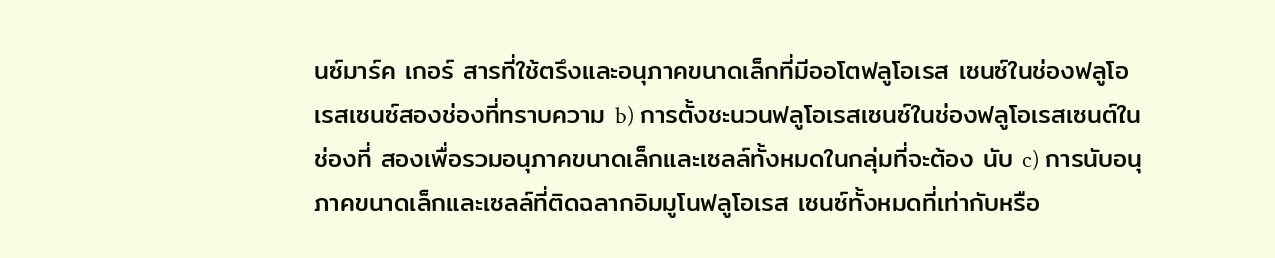นซ์มาร์ค เกอร์ สารที่ใช้ตรึงและอนุภาคขนาดเล็กที่มีออโตฟลูโอเรส เซนซ์ในช่องฟลูโอเรสเซนซ์สองช่องที่ทราบความ b) การตั้งชะนวนฟลูโอเรสเซนซ์ในช่องฟลูโอเรสเซนต์ในช่องที่ สองเพื่อรวมอนุภาคขนาดเล็กและเซลล์ทั้งหมดในกลุ่มที่จะต้อง นับ c) การนับอนุภาคขนาดเล็กและเซลล์ที่ติดฉลากอิมมูโนฟลูโอเรส เซนซ์ทั้งหมดที่เท่ากับหรือ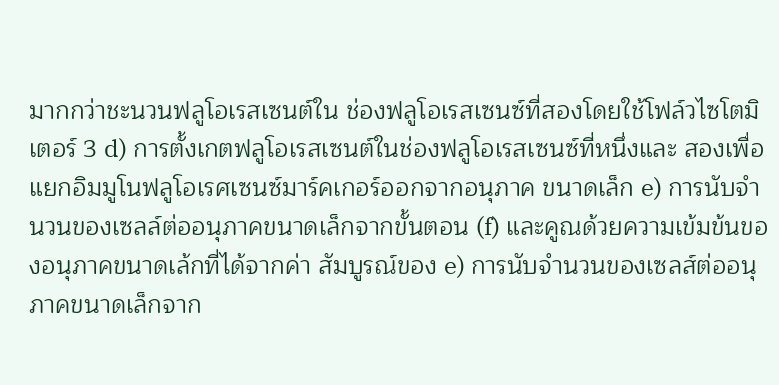มากกว่าชะนวนฟลูโอเรสเซนต์ใน ช่องฟลูโอเรสเซนซ์ที่สองโดยใช้โฟล์วไซโตมิเตอร์ 3 d) การตั้งเกตฟลูโอเรสเซนต์ในช่องฟลูโอเรสเซนซ์ที่หนึ่งและ สองเพื่อแยกอิมมูโนฟลูโอเรศเซนซ์มาร์คเกอร์ออกจากอนุภาค ขนาดเล็ก e) การนับจำนวนของเซลล์ต่ออนุภาคขนาดเล็กจากขั้นตอน (f) และคูณด้วยความเข้มข้นของอนุภาคขนาดเล้กที่ได้จากค่า สัมบูรณ์ของ e) การนับจำนวนของเซลส์ต่ออนุภาคขนาดเล็กจาก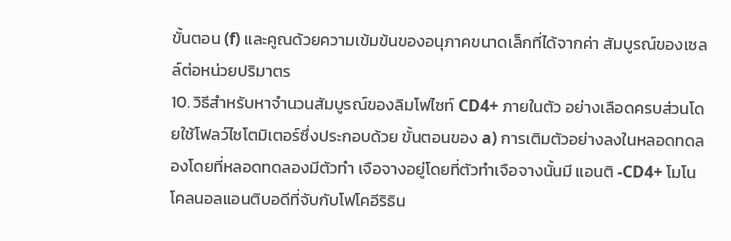ขั้นตอน (f) และคูณด้วยความเข้มข้นของอนุภาคขนาดเล็กที่ได้จากค่า สัมบูรณ์ของเซลล์ต่อหน่วยปริมาตร
10. วิธีสำหรับหาจำนวนสัมบูรณ์ของลิมโฟไซท์ CD4+ ภายในตัว อย่างเลือดครบส่วนโดยใช้โฟลว์ไซโตมิเตอร์ซึ่งประกอบด้วย ขั้นตอนของ a) การเติมตัวอย่างลงในหลอดทดลองโดยที่หลอดทดลองมีตัวทำ เจือจางอยู่โดยที่ตัวทำเจือจางนั้นมี แอนติ -CD4+ โมโน โคลนอลแอนติบอดีที่จับกับโฟโคอีริธิน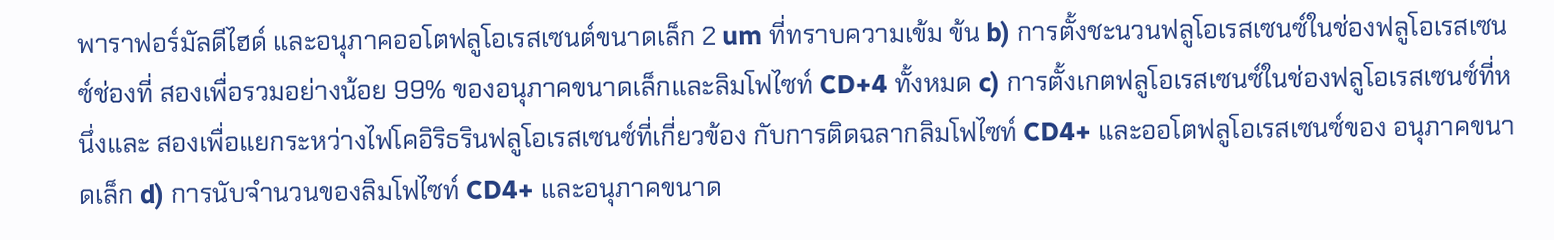พาราฟอร์มัลดีไฮด์ และอนุภาคออโตฟลูโอเรสเซนต์ขนาดเล็ก 2 um ที่ทราบความเข้ม ข้น b) การตั้งชะนวนฟลูโอเรสเซนซ์ในช่องฟลูโอเรสเซนซ์ช่องที่ สองเพื่อรวมอย่างน้อย 99% ของอนุภาคขนาดเล็กและลิมโฟไซท์ CD+4 ทั้งหมด c) การตั้งเกตฟลูโอเรสเซนซ์ในช่องฟลูโอเรสเซนซ์ที่หนึ่งและ สองเพื่อแยกระหว่างไฟโคอิริธรินฟลูโอเรสเซนซ์ที่เกี่ยวข้อง กับการติดฉลากลิมโฟไซท์ CD4+ และออโตฟลูโอเรสเซนซ์ของ อนุภาคขนาดเล็ก d) การนับจำนวนของลิมโฟไซท์ CD4+ และอนุภาคขนาด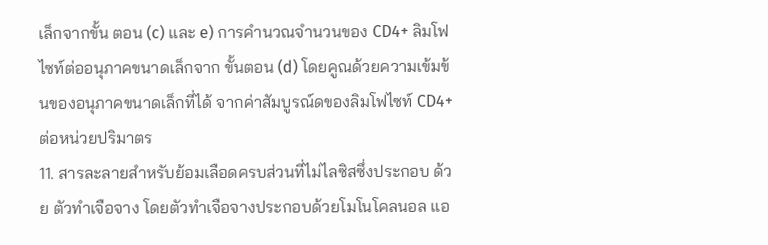เล็กจากขั้น ตอน (c) และ e) การคำนวณจำนวนของ CD4+ ลิมโฟไซท์ต่ออนุภาคขนาดเล็กจาก ขั้นตอน (d) โดยคูณด้วยความเข้มข้นของอนุภาคขนาดเล็กที่ได้ จากค่าสัมบูรณ์ดของลิมโฟไซท์ CD4+ ต่อหน่วยปริมาตร
11. สารละลายสำหรับย้อมเลือดครบส่วนที่ไม่ไลซิสซึ่งประกอบ ด้วย ตัวทำเจือจาง โดยตัวทำเจือจางประกอบด้วยโมโนโคลนอล แอ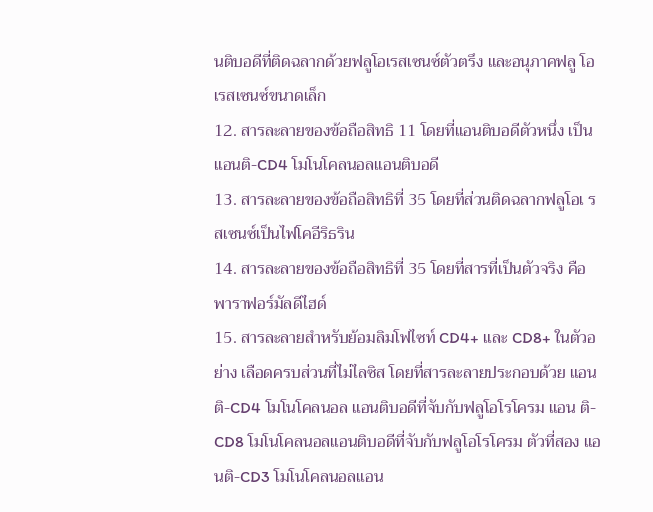นติบอดีที่ติดฉลากด้วยฟลูโอเรสเซนซ์ตัวตรึง และอนุภาคฟลู โอเรสเซนซ์ขนาดเล็ก
12. สารละลายของข้อถือสิทธิ 11 โดยที่แอนติบอดีตัวหนึ่ง เป็น แอนติ-CD4 โมโนโคลนอลแอนติบอดี
13. สารละลายของข้อถือสิทธิที่ 35 โดยที่ส่วนติดฉลากฟลูโอเ รสเซนซ์เป็นไฟโคอีริธริน
14. สารละลายของข้อถือสิทธิที่ 35 โดยที่สารที่เป็นตัวจริง คือ พาราฟอร์มัลดีไฮด์
15. สารละลายสำหรับย้อมลิมโฟไซท์ CD4+ และ CD8+ ในตัวอย่าง เลือดครบส่วนที่ไม่ไลซิส โดยที่สารละลายประกอบด้วย แอน ติ-CD4 โมโนโคลนอล แอนติบอดีที่จับกับฟลูโอโรโครม แอน ติ-CD8 โมโนโคลนอลแอนติบอดีที่จับกับฟลูโอโรโครม ตัวที่สอง แอนติ-CD3 โมโนโคลนอลแอน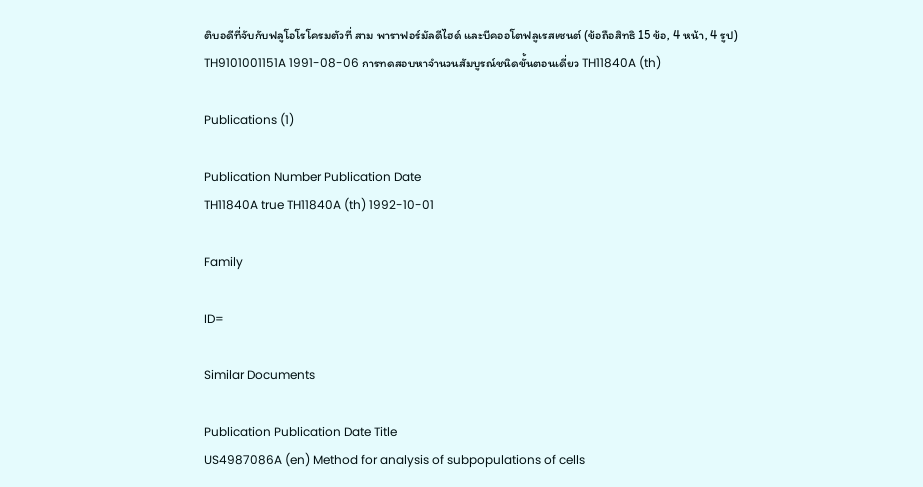ติบอดีที่จับกับฟลูโอโรโครมตัวที่ สาม พาราฟอร์มัลดีไฮด์ และบีคออโตฟลูเรสเซนต์ (ข้อถือสิทธิ 15 ข้อ, 4 หน้า, 4 รูป)
TH9101001151A 1991-08-06 การทดสอบหาจำนวนสัมบูรณ์ชนิดขั้นตอนเดี่ยว TH11840A (th)

Publications (1)

Publication Number Publication Date
TH11840A true TH11840A (th) 1992-10-01

Family

ID=

Similar Documents

Publication Publication Date Title
US4987086A (en) Method for analysis of subpopulations of cells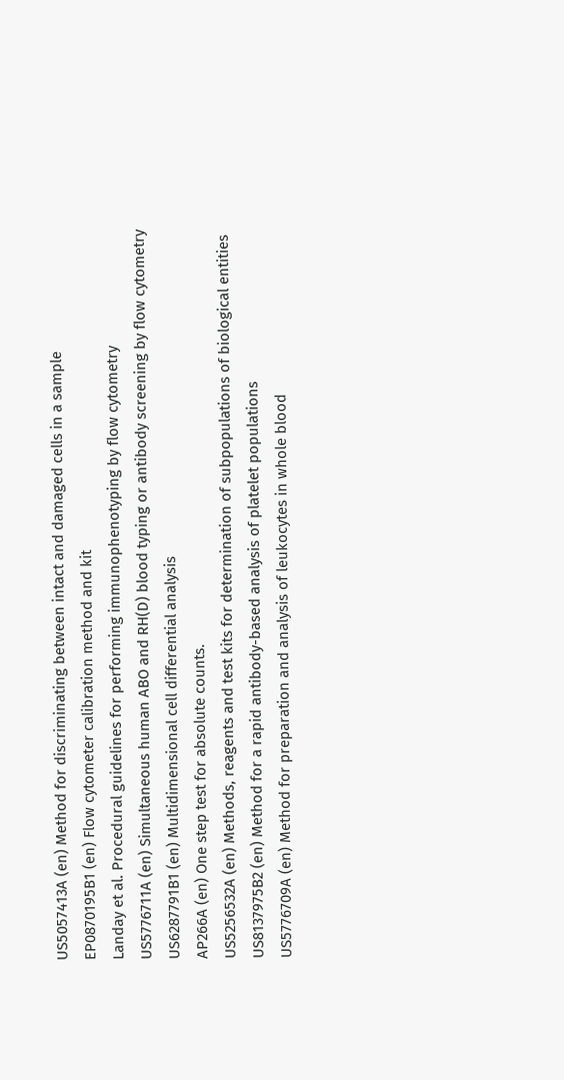US5057413A (en) Method for discriminating between intact and damaged cells in a sample
EP0870195B1 (en) Flow cytometer calibration method and kit
Landay et al. Procedural guidelines for performing immunophenotyping by flow cytometry
US5776711A (en) Simultaneous human ABO and RH(D) blood typing or antibody screening by flow cytometry
US6287791B1 (en) Multidimensional cell differential analysis
AP266A (en) One step test for absolute counts.
US5256532A (en) Methods, reagents and test kits for determination of subpopulations of biological entities
US8137975B2 (en) Method for a rapid antibody-based analysis of platelet populations
US5776709A (en) Method for preparation and analysis of leukocytes in whole blood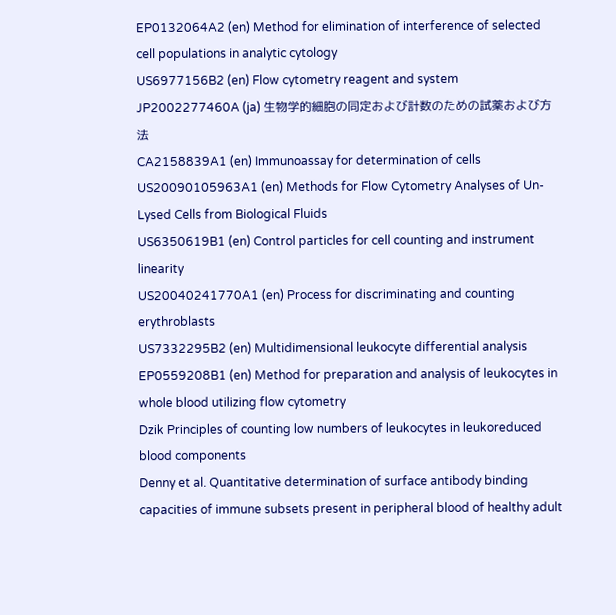EP0132064A2 (en) Method for elimination of interference of selected cell populations in analytic cytology
US6977156B2 (en) Flow cytometry reagent and system
JP2002277460A (ja) 生物学的細胞の同定および計数のための試薬および方法
CA2158839A1 (en) Immunoassay for determination of cells
US20090105963A1 (en) Methods for Flow Cytometry Analyses of Un-Lysed Cells from Biological Fluids
US6350619B1 (en) Control particles for cell counting and instrument linearity
US20040241770A1 (en) Process for discriminating and counting erythroblasts
US7332295B2 (en) Multidimensional leukocyte differential analysis
EP0559208B1 (en) Method for preparation and analysis of leukocytes in whole blood utilizing flow cytometry
Dzik Principles of counting low numbers of leukocytes in leukoreduced blood components
Denny et al. Quantitative determination of surface antibody binding capacities of immune subsets present in peripheral blood of healthy adult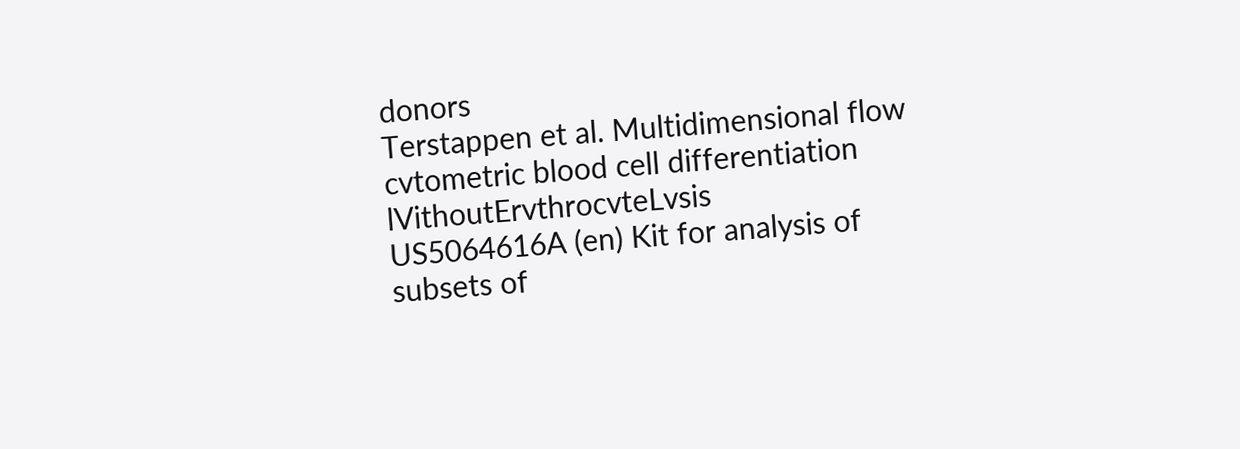donors
Terstappen et al. Multidimensional flow cvtometric blood cell differentiation lVithoutErvthrocvteLvsis
US5064616A (en) Kit for analysis of subsets of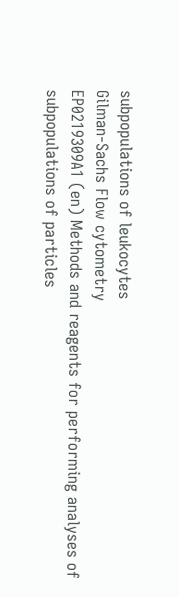subpopulations of leukocytes
Gilman-Sachs Flow cytometry
EP0219309A1 (en) Methods and reagents for performing analyses of subpopulations of particles